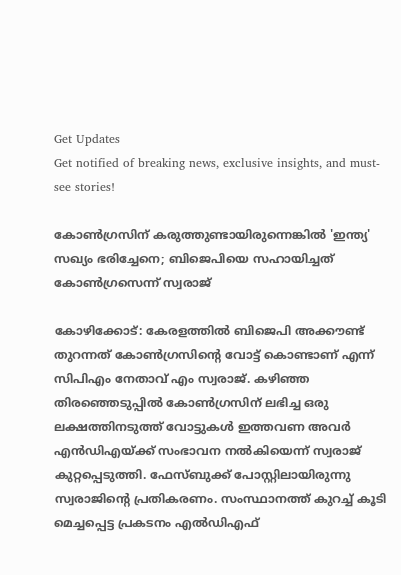Get Updates
Get notified of breaking news, exclusive insights, and must-see stories!

കോണ്‍ഗ്രസിന് കരുത്തുണ്ടായിരുന്നെങ്കില്‍ 'ഇന്ത്യ' സഖ്യം ഭരിച്ചേനെ; ബിജെപിയെ സഹായിച്ചത് കോണ്‍ഗ്രസെന്ന് സ്വരാജ്

കോഴിക്കോട്: കേരളത്തില്‍ ബിജെപി അക്കൗണ്ട് തുറന്നത് കോണ്‍ഗ്രസിന്റെ വോട്ട് കൊണ്ടാണ് എന്ന് സിപിഎം നേതാവ് എം സ്വരാജ്. കഴിഞ്ഞ തിരഞ്ഞെടുപ്പില്‍ കോണ്‍ഗ്രസിന് ലഭിച്ച ഒരു ലക്ഷത്തിനടുത്ത് വോട്ടുകള്‍ ഇത്തവണ അവര്‍ എന്‍ഡിഎയ്ക്ക് സംഭാവന നല്‍കിയെന്ന് സ്വരാജ് കുറ്റപ്പെടുത്തി. ഫേസ്ബുക്ക് പോസ്റ്റിലായിരുന്നു സ്വരാജിന്റെ പ്രതികരണം. സംസ്ഥാനത്ത് കുറച്ച് കൂടി മെച്ചപ്പെട്ട പ്രകടനം എല്‍ഡിഎഫ്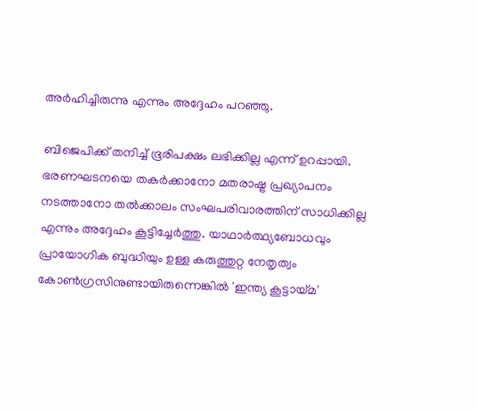അര്‍ഹിച്ചിരുന്നു എന്നും അദ്ദേഹം പറഞ്ഞു.

ബിജെപിക്ക് തനിച്ച് ഭൂരിപക്ഷം ലഭിക്കില്ല എന്ന് ഉറപ്പായി. ഭരണഘടനയെ തകര്‍ക്കാനോ മതരാഷ്ട്ര പ്രഖ്യാപനം നടത്താനോ തല്‍ക്കാലം സംഘപരിവാരത്തിന് സാധിക്കില്ല എന്നും അദ്ദേഹം കൂട്ടിച്ചേര്‍ത്തു. യാഥാര്‍ത്ഥ്യബോധവും പ്രായോഗിക ബുദ്ധിയും ഉള്ള കരുത്തുറ്റ നേതൃത്വം കോണ്‍ഗ്രസിനുണ്ടായിരുന്നെങ്കില്‍ 'ഇന്ത്യ കൂട്ടായ്മ'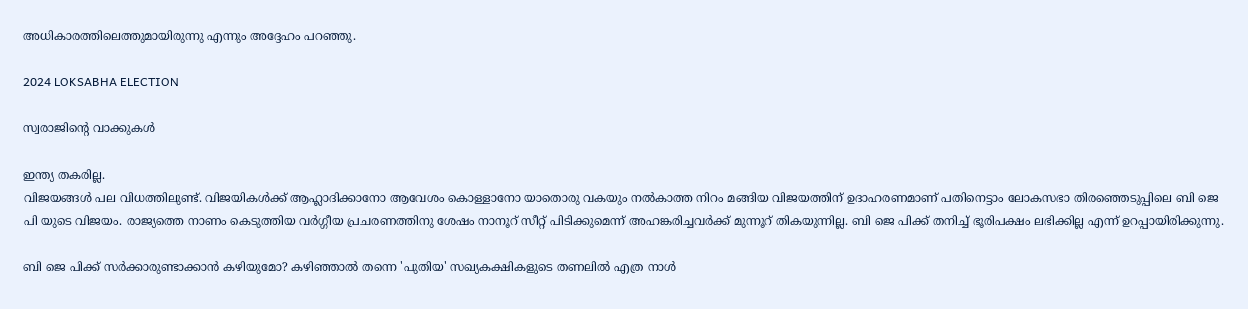അധികാരത്തിലെത്തുമായിരുന്നു എന്നും അദ്ദേഹം പറഞ്ഞു.

2024 LOKSABHA ELECTION

സ്വരാജിന്റെ വാക്കുകള്‍

ഇന്ത്യ തകരില്ല.
വിജയങ്ങള്‍ പല വിധത്തിലുണ്ട്. വിജയികള്‍ക്ക് ആഹ്ലാദിക്കാനോ ആവേശം കൊള്ളാനോ യാതൊരു വകയും നല്‍കാത്ത നിറം മങ്ങിയ വിജയത്തിന് ഉദാഹരണമാണ് പതിനെട്ടാം ലോകസഭാ തിരഞ്ഞെടുപ്പിലെ ബി ജെ പി യുടെ വിജയം. രാജ്യത്തെ നാണം കെടുത്തിയ വര്‍ഗ്ഗീയ പ്രചരണത്തിനു ശേഷം നാനൂറ് സീറ്റ് പിടിക്കുമെന്ന് അഹങ്കരിച്ചവര്‍ക്ക് മുന്നൂറ് തികയുന്നില്ല. ബി ജെ പിക്ക് തനിച്ച് ഭൂരിപക്ഷം ലഭിക്കില്ല എന്ന് ഉറപ്പായിരിക്കുന്നു.

ബി ജെ പിക്ക് സര്‍ക്കാരുണ്ടാക്കാന്‍ കഴിയുമോ? കഴിഞ്ഞാല്‍ തന്നെ 'പുതിയ' സഖ്യകക്ഷികളുടെ തണലില്‍ എത്ര നാള്‍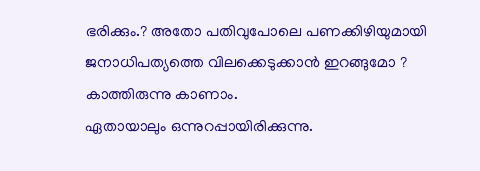ഭരിക്കും.? അതോ പതിവുപോലെ പണക്കിഴിയുമായി ജനാധിപത്യത്തെ വിലക്കെടുക്കാന്‍ ഇറങ്ങുമോ ? കാത്തിരുന്നു കാണാം.
ഏതായാലും ഒന്നുറപ്പായിരിക്കുന്നു.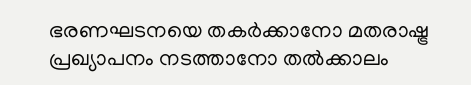ഭരണഘടനയെ തകര്‍ക്കാനോ മതരാഷ്ട്ര പ്രഖ്യാപനം നടത്താനോ തല്‍ക്കാലം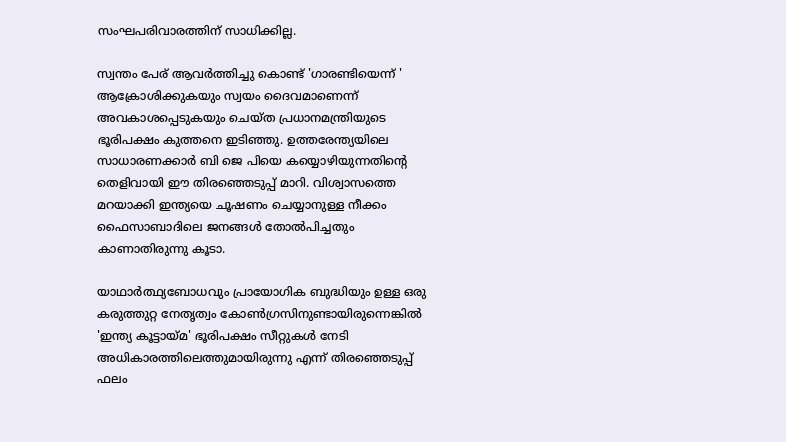സംഘപരിവാരത്തിന് സാധിക്കില്ല.

സ്വന്തം പേര് ആവര്‍ത്തിച്ചു കൊണ്ട് 'ഗാരണ്ടിയെന്ന് ' ആക്രോശിക്കുകയും സ്വയം ദൈവമാണെന്ന് അവകാശപ്പെടുകയും ചെയ്ത പ്രധാനമന്ത്രിയുടെ ഭൂരിപക്ഷം കുത്തനെ ഇടിഞ്ഞു. ഉത്തരേന്ത്യയിലെ സാധാരണക്കാര്‍ ബി ജെ പിയെ കയ്യൊഴിയുന്നതിന്റെ തെളിവായി ഈ തിരഞ്ഞെടുപ്പ് മാറി. വിശ്വാസത്തെ മറയാക്കി ഇന്ത്യയെ ചൂഷണം ചെയ്യാനുള്ള നീക്കം ഫൈസാബാദിലെ ജനങ്ങള്‍ തോല്‍പിച്ചതും കാണാതിരുന്നു കൂടാ.

യാഥാര്‍ത്ഥ്യബോധവും പ്രായോഗിക ബുദ്ധിയും ഉള്ള ഒരു കരുത്തുറ്റ നേതൃത്വം കോണ്‍ഗ്രസിനുണ്ടായിരുന്നെങ്കില്‍ 'ഇന്ത്യ കൂട്ടായ്മ' ഭൂരിപക്ഷം സീറ്റുകള്‍ നേടി അധികാരത്തിലെത്തുമായിരുന്നു എന്ന് തിരഞ്ഞെടുപ്പ് ഫലം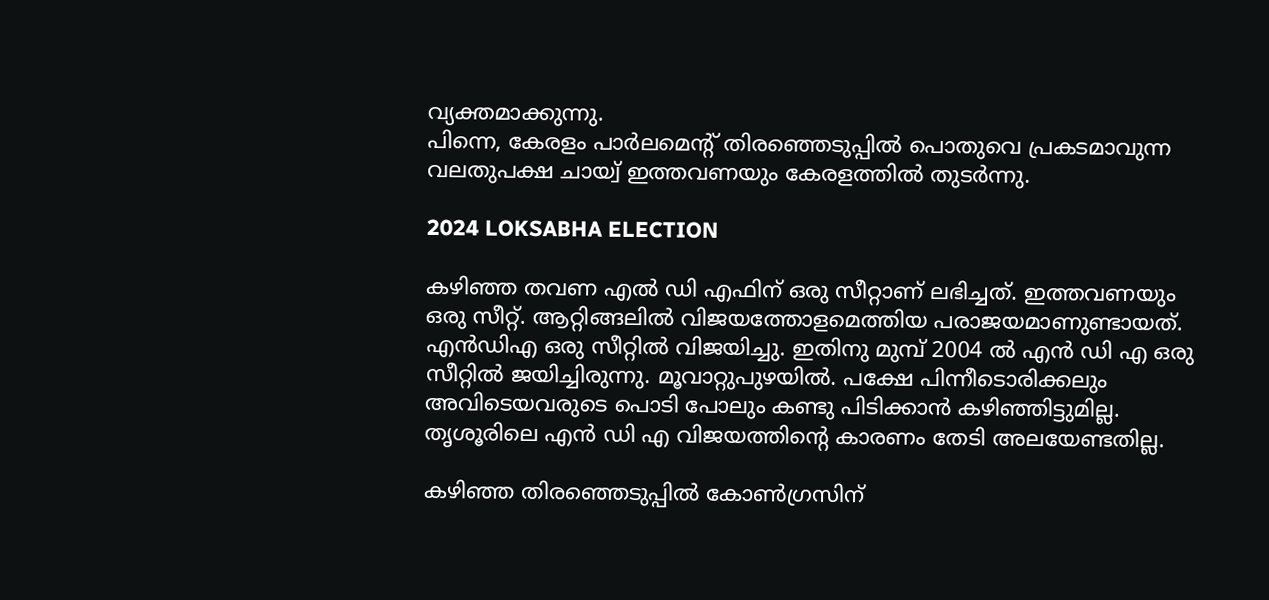വ്യക്തമാക്കുന്നു.
പിന്നെ, കേരളം പാര്‍ലമെന്റ് തിരഞ്ഞെടുപ്പില്‍ പൊതുവെ പ്രകടമാവുന്ന വലതുപക്ഷ ചായ്വ് ഇത്തവണയും കേരളത്തില്‍ തുടര്‍ന്നു.

2024 LOKSABHA ELECTION

കഴിഞ്ഞ തവണ എല്‍ ഡി എഫിന് ഒരു സീറ്റാണ് ലഭിച്ചത്. ഇത്തവണയും ഒരു സീറ്റ്. ആറ്റിങ്ങലില്‍ വിജയത്തോളമെത്തിയ പരാജയമാണുണ്ടായത്. എന്‍ഡിഎ ഒരു സീറ്റില്‍ വിജയിച്ചു. ഇതിനു മുമ്പ് 2004 ല്‍ എന്‍ ഡി എ ഒരു സീറ്റില്‍ ജയിച്ചിരുന്നു. മൂവാറ്റുപുഴയില്‍. പക്ഷേ പിന്നീടൊരിക്കലും അവിടെയവരുടെ പൊടി പോലും കണ്ടു പിടിക്കാന്‍ കഴിഞ്ഞിട്ടുമില്ല. തൃശൂരിലെ എന്‍ ഡി എ വിജയത്തിന്റെ കാരണം തേടി അലയേണ്ടതില്ല.

കഴിഞ്ഞ തിരഞ്ഞെടുപ്പില്‍ കോണ്‍ഗ്രസിന്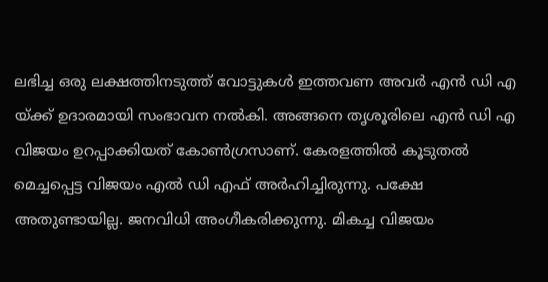ലഭിച്ച ഒരു ലക്ഷത്തിനടുത്ത് വോട്ടുകള്‍ ഇത്തവണ അവര്‍ എന്‍ ഡി എ യ്ക്ക് ഉദാരമായി സംഭാവന നല്‍കി. അങ്ങനെ തൃശൂരിലെ എന്‍ ഡി എ വിജയം ഉറപ്പാക്കിയത് കോണ്‍ഗ്രസാണ്. കേരളത്തില്‍ കൂടുതല്‍ മെച്ചപ്പെട്ട വിജയം എല്‍ ഡി എഫ് അര്‍ഹിച്ചിരുന്നു. പക്ഷേ അതുണ്ടായില്ല. ജനവിധി അംഗീകരിക്കുന്നു. മികച്ച വിജയം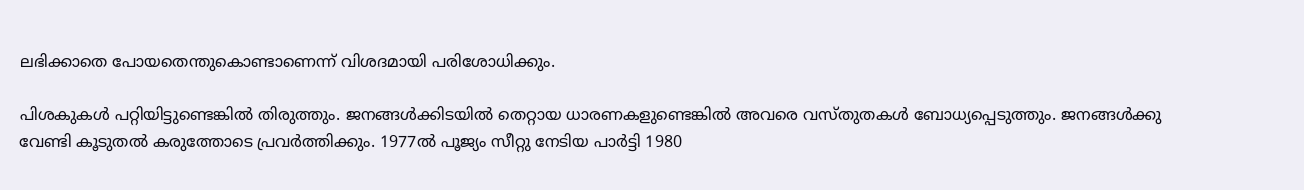ലഭിക്കാതെ പോയതെന്തുകൊണ്ടാണെന്ന് വിശദമായി പരിശോധിക്കും.

പിശകുകള്‍ പറ്റിയിട്ടുണ്ടെങ്കില്‍ തിരുത്തും. ജനങ്ങള്‍ക്കിടയില്‍ തെറ്റായ ധാരണകളുണ്ടെങ്കില്‍ അവരെ വസ്തുതകള്‍ ബോധ്യപ്പെടുത്തും. ജനങ്ങള്‍ക്കു വേണ്ടി കൂടുതല്‍ കരുത്തോടെ പ്രവര്‍ത്തിക്കും. 1977ല്‍ പൂജ്യം സീറ്റു നേടിയ പാര്‍ട്ടി 1980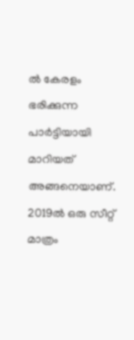ല്‍ കേരളം ഭരിക്കുന്ന പാര്‍ട്ടിയായി മാറിയത് അങ്ങനെയാണ്. 2019ല്‍ ഒരു സീറ്റ് മാത്രം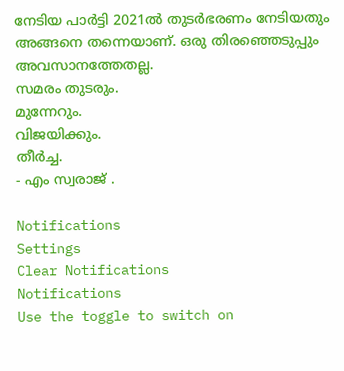നേടിയ പാര്‍ട്ടി 2021ല്‍ തുടര്‍ഭരണം നേടിയതും അങ്ങനെ തന്നെയാണ്. ഒരു തിരഞ്ഞെടുപ്പും അവസാനത്തേതല്ല.
സമരം തുടരും.
മുന്നേറും.
വിജയിക്കും.
തീര്‍ച്ച.
- എം സ്വരാജ് .

Notifications
Settings
Clear Notifications
Notifications
Use the toggle to switch on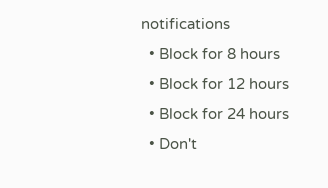notifications
  • Block for 8 hours
  • Block for 12 hours
  • Block for 24 hours
  • Don't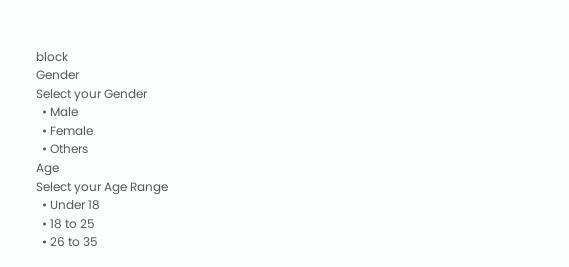block
Gender
Select your Gender
  • Male
  • Female
  • Others
Age
Select your Age Range
  • Under 18
  • 18 to 25
  • 26 to 35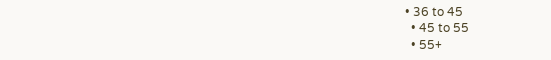• 36 to 45
  • 45 to 55
  • 55+